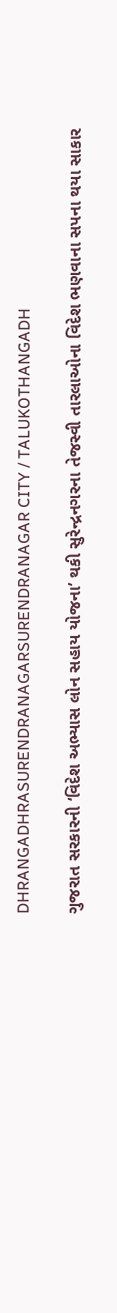DHRANGADHRASURENDRANAGARSURENDRANAGAR CITY / TALUKOTHANGADH

ગુજરાત સરકારની ‘વિદેશ અભ્યાસ લોન સહાય યોજના’ થકી સુરેન્દ્રનગરના તેજસ્વી તારલાઓના વિદેશ ભણવાના સપના થયા સાકાર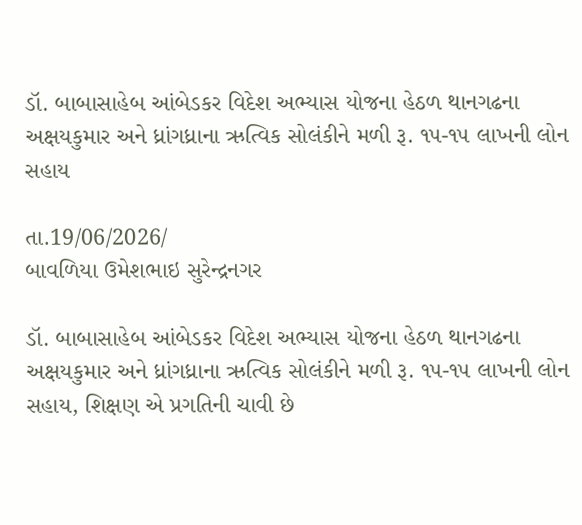ડૉ. બાબાસાહેબ આંબેડકર વિદેશ અભ્યાસ યોજના હેઠળ થાનગઢના અક્ષયકુમાર અને ધ્રાંગધ્રાના ઋત્વિક સોલંકીને મળી રૂ. ૧૫-૧૫ લાખની લોન સહાય

તા.19/06/2026/
બાવળિયા ઉમેશભાઇ સુરેન્દ્રનગર

ડૉ. બાબાસાહેબ આંબેડકર વિદેશ અભ્યાસ યોજના હેઠળ થાનગઢના અક્ષયકુમાર અને ધ્રાંગધ્રાના ઋત્વિક સોલંકીને મળી રૂ. ૧૫-૧૫ લાખની લોન સહાય, શિક્ષણ એ પ્રગતિની ચાવી છે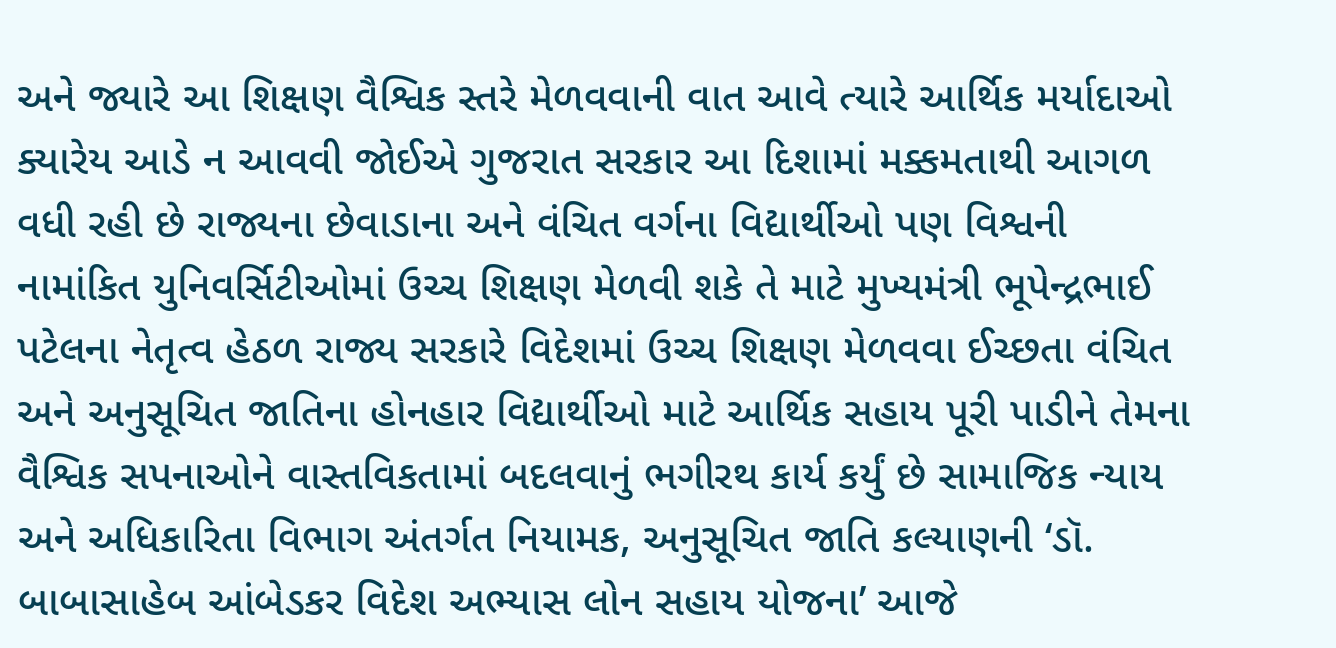અને જ્યારે આ શિક્ષણ વૈશ્વિક સ્તરે મેળવવાની વાત આવે ત્યારે આર્થિક મર્યાદાઓ ક્યારેય આડે ન આવવી જોઈએ ગુજરાત સરકાર આ દિશામાં મક્કમતાથી આગળ વધી રહી છે રાજ્યના છેવાડાના અને વંચિત વર્ગના વિદ્યાર્થીઓ પણ વિશ્વની નામાંકિત યુનિવર્સિટીઓમાં ઉચ્ચ શિક્ષણ મેળવી શકે તે માટે મુખ્યમંત્રી ભૂપેન્દ્રભાઈ પટેલના નેતૃત્વ હેઠળ રાજ્ય સરકારે વિદેશમાં ઉચ્ચ શિક્ષણ મેળવવા ઈચ્છતા વંચિત અને અનુસૂચિત જાતિના હોનહાર વિદ્યાર્થીઓ માટે આર્થિક સહાય પૂરી પાડીને તેમના વૈશ્વિક સપનાઓને વાસ્તવિકતામાં બદલવાનું ભગીરથ કાર્ય કર્યું છે સામાજિક ન્યાય અને અધિકારિતા વિભાગ અંતર્ગત નિયામક, અનુસૂચિત જાતિ કલ્યાણની ‘ડૉ. બાબાસાહેબ આંબેડકર વિદેશ અભ્યાસ લોન સહાય યોજના’ આજે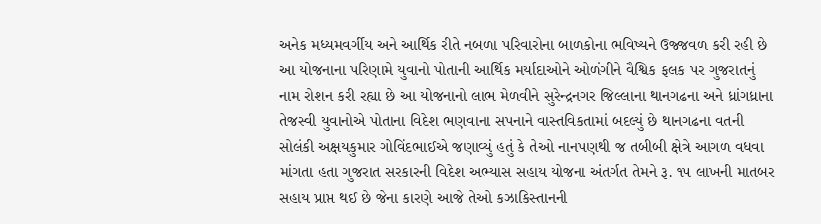અનેક મધ્યમવર્ગીય અને આર્થિક રીતે નબળા પરિવારોના બાળકોના ભવિષ્યને ઉજ્જવળ કરી રહી છે આ યોજનાના પરિણામે યુવાનો પોતાની આર્થિક મર્યાદાઓને ઓળંગીને વૈશ્વિક ફલક પર ગુજરાતનું નામ રોશન કરી રહ્યા છે આ યોજનાનો લાભ મેળવીને સુરેન્દ્રનગર જિલ્લાના થાનગઢના અને ધ્રાંગધ્રાના તેજસ્વી યુવાનોએ પોતાના વિદેશ ભણવાના સપનાને વાસ્તવિકતામાં બદલ્યું છે થાનગઢના વતની સોલંકી અક્ષયકુમાર ગોવિંદભાઈએ જણાવ્યું હતું કે તેઓ નાનપણથી જ તબીબી ક્ષેત્રે આગળ વધવા માંગતા હતા ગુજરાત સરકારની વિદેશ અભ્યાસ સહાય યોજના અંતર્ગત તેમને રૂ. ૧૫ લાખની માતબર સહાય પ્રાપ્ત થઈ છે જેના કારણે આજે તેઓ કઝાકિસ્તાનની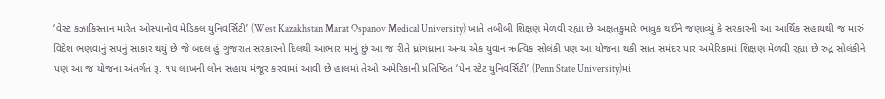‘વેસ્ટ કઝાકિસ્તાન મારેત ઓસ્પાનોવ મેડિકલ યુનિવર્સિટી’ (West Kazakhstan Marat Ospanov Medical University) ખાતે તબીબી શિક્ષણ મેળવી રહ્યા છે અક્ષતકુમારે ભાવુક થઈને જણાવ્યું કે સરકારની આ આર્થિક સહાયથી જ મારું વિદેશ ભણવાનું સપનું સાકાર થયું છે જે બદલ હું ગુજરાત સરકારનો દિલથી આભાર માનું છું આ જ રીતે ધ્રાંગધ્રાના અન્ય એક યુવાન ઋત્વિક સોલંકી પણ આ યોજના થકી સાત સમંદર પાર અમેરિકામાં શિક્ષણ મેળવી રહ્યા છે રુદ્ર સોલંકીને પણ આ જ યોજના અંતર્ગત રૂ. ૧૫ લાખની લોન સહાય મંજૂર કરવામાં આવી છે હાલમાં તેઓ અમેરિકાની પ્રતિષ્ઠિત ‘પેન સ્ટેટ યુનિવર્સિટી’ (Penn State University)માં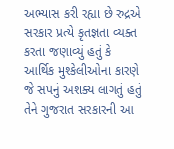અભ્યાસ કરી રહ્યા છે રુદ્રએ સરકાર પ્રત્યે કૃતજ્ઞતા વ્યક્ત કરતા જણાવ્યું હતું કે આર્થિક મુશ્કેલીઓના કારણે જે સપનું અશક્ય લાગતું હતું તેને ગુજરાત સરકારની આ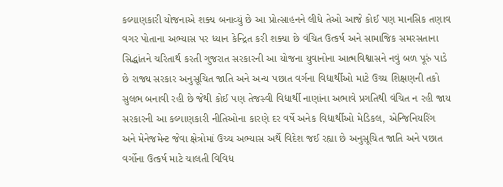કલ્યાણકારી યોજનાએ શક્ય બનાવ્યું છે આ પ્રોત્સાહનને લીધે તેઓ આજે કોઈ પણ માનસિક તણાવ વગર પોતાના અભ્યાસ પર ધ્યાન કેન્દ્રિત કરી શક્યા છે વંચિત ઉત્કર્ષ અને સામાજિક સમરસતાના સિદ્ધાંતને ચરિતાર્થ કરતી ગુજરાત સરકારની આ યોજના યુવાનોના આત્મવિશ્વાસને નવું બળ પૂરું પાડે છે રાજ્ય સરકાર અનુસૂચિત જાતિ અને અન્ય પછાત વર્ગના વિદ્યાર્થીઓ માટે ઉચ્ચ શિક્ષણની તકો સુલભ બનાવી રહી છે જેથી કોઈ પણ તેજસ્વી વિદ્યાર્થી નાણાંના અભાવે પ્રગતિથી વંચિત ન રહી જાય સરકારની આ કલ્યાણકારી નીતિઓના કારણે દર વર્ષે અનેક વિદ્યાર્થીઓ મેડિકલ, એન્જિનિયરિંગ અને મેનેજમેન્ટ જેવા ક્ષેત્રોમાં ઉચ્ચ અભ્યાસ અર્થે વિદેશ જઈ રહ્યા છે અનુસૂચિત જાતિ અને પછાત વર્ગોના ઉત્કર્ષ માટે ચાલતી વિવિધ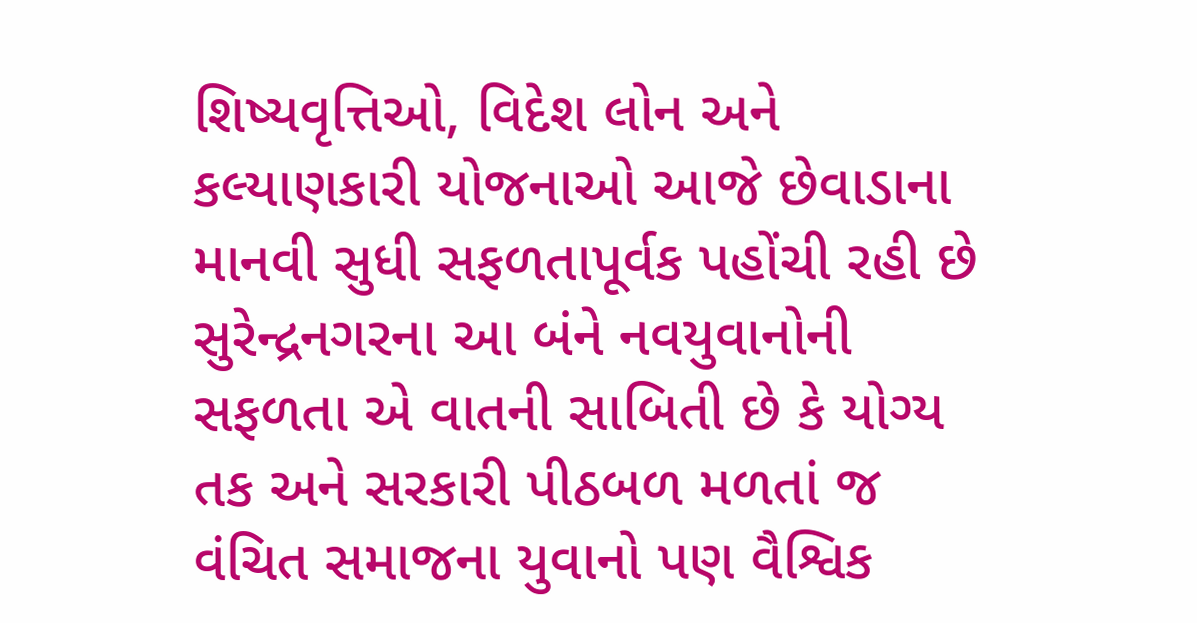શિષ્યવૃત્તિઓ, વિદેશ લોન અને કલ્યાણકારી યોજનાઓ આજે છેવાડાના માનવી સુધી સફળતાપૂર્વક પહોંચી રહી છે સુરેન્દ્રનગરના આ બંને નવયુવાનોની સફળતા એ વાતની સાબિતી છે કે યોગ્ય તક અને સરકારી પીઠબળ મળતાં જ વંચિત સમાજના યુવાનો પણ વૈશ્વિક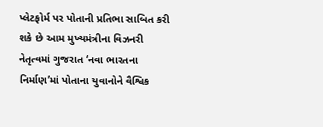પ્લેટફોર્મ પર પોતાની પ્રતિભા સાબિત કરી શકે છે આમ મુખ્યમંત્રીના વિઝનરી નેતૃત્વમાં ગુજરાત ‘નવા ભારતના નિર્માણ’માં પોતાના યુવાનોને વૈશ્વિક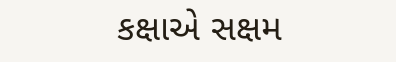કક્ષાએ સક્ષમ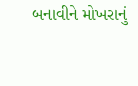બનાવીને મોખરાનું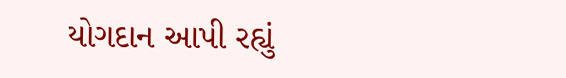યોગદાન આપી રહ્યું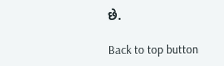છે.

Back to top button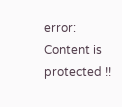error: Content is protected !!